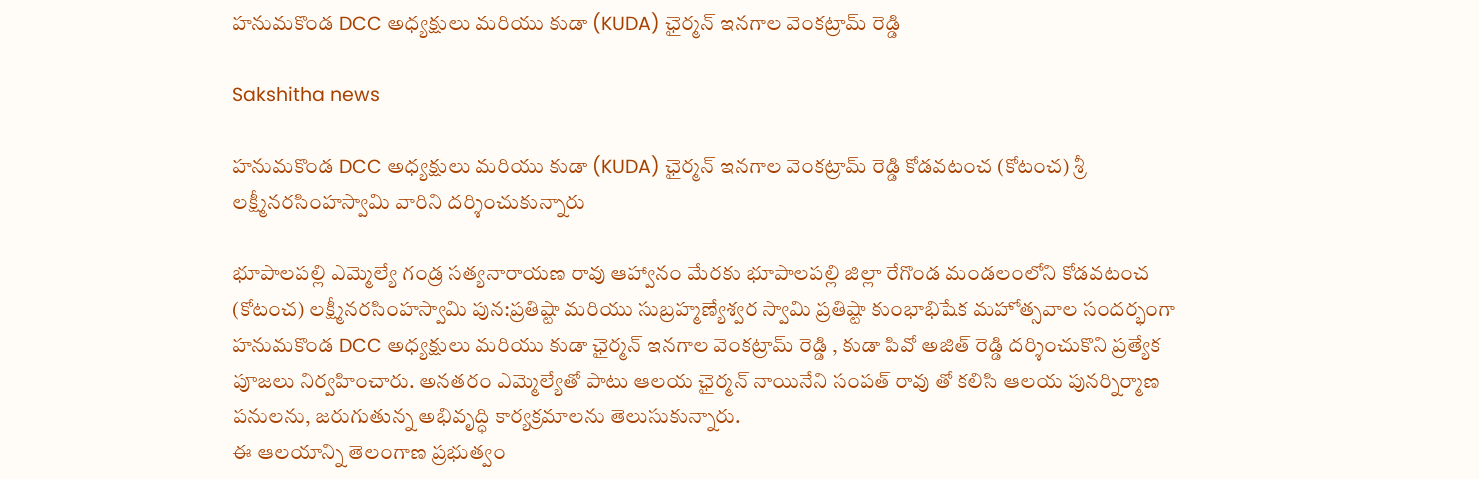హనుమకొండ DCC అధ్యక్షులు మరియు కుడా (KUDA) ఛైర్మన్ ఇనగాల వెంకట్రామ్ రెడ్డి

Sakshitha news

హనుమకొండ DCC అధ్యక్షులు మరియు కుడా (KUDA) ఛైర్మన్ ఇనగాల వెంకట్రామ్ రెడ్డి కోడవటంచ (కోటంచ) శ్రీ లక్ష్మీనరసింహస్వామి వారిని దర్శించుకున్నారు

భూపాలపల్లి ఎమ్మెల్యే గండ్ర సత్యనారాయణ రావు ఆహ్వానం మేరకు భూపాలపల్లి జిల్లా రేగొండ మండలంలోని కోడవటంచ (కోటంచ) లక్ష్మీనరసింహస్వామి పున:ప్రతిష్టా మరియు సుబ్రహ్మణ్యేశ్వర స్వామి ప్రతిష్టా కుంభాభిషేక మహోత్సవాల సందర్భంగా హనుమకొండ DCC అధ్యక్షులు మరియు కుడా ఛైర్మన్ ఇనగాల వెంకట్రామ్ రెడ్డి , కుడా పివో అజిత్ రెడ్డి దర్శించుకొని ప్రత్యేక పూజలు నిర్వహించారు. అనతరం ఎమ్మెల్యేతో పాటు ఆలయ ఛైర్మన్ నాయినేని సంపత్ రావు తో కలిసి ఆలయ పునర్నిర్మాణ పనులను, జరుగుతున్న అభివృద్ధి కార్యక్రమాలను తెలుసుకున్నారు.
ఈ ఆలయాన్ని తెలంగాణ ప్రభుత్వం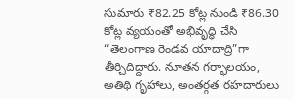సుమారు ₹82.25 కోట్ల నుండి ₹86.30 కోట్ల వ్యయంతో అభివృద్ధి చేసి “తెలంగాణ రెండవ యాదాద్రి”గా తీర్చిదిద్దారు. నూతన గర్భాలయం, అతిథి గృహాలు, అంతర్గత రహదారులు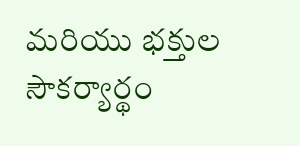మరియు భక్తుల సౌకర్యార్థం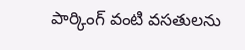పార్కింగ్ వంటి వసతులను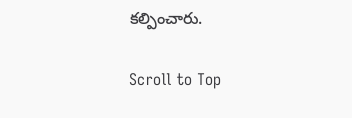కల్పించారు.

Scroll to Top